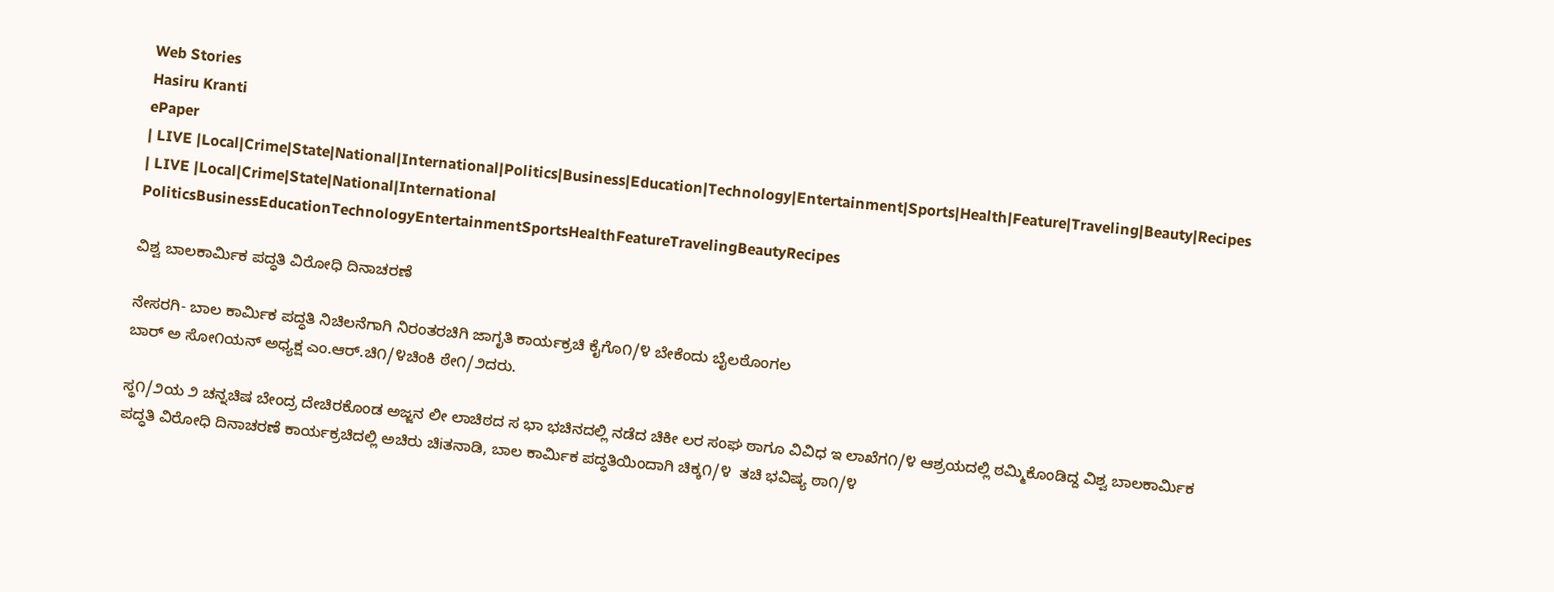Web Stories
Hasiru Kranti
ePaper
| LIVE |Local|Crime|State|National|International|Politics|Business|Education|Technology|Entertainment|Sports|Health|Feature|Traveling|Beauty|Recipes
| LIVE |Local|Crime|State|National|International
PoliticsBusinessEducationTechnologyEntertainmentSportsHealthFeatureTravelingBeautyRecipes

ವಿಶ್ವ ಬಾಲಕಾರ್ಮಿಕ ಪದ್ಧತಿ ವಿರೋಧಿ ದಿನಾಚರಣೆ

ನೇಸರಗಿ- ಬಾಲ ಕಾರ್ಮಿಕ ಪದ್ಧತಿ ನಿಚಿಲನೆಗಾಗಿ ನಿರಂತರಚಿಗಿ ಜಾಗೃತಿ ಕಾರ್ಯಕ್ರಚಿ ಕೈಗೊ೧/೪ ಬೇಕೆಂದು ಬೈಲಠೊಂಗಲ
ಬಾರ್ ಅ ಸೋ೧ಯನ್ ಅಧ್ಯಕ್ಷ ಎಂ.ಆರ್.ಚಿ೧/೪ಚಿಂಕಿ ಠೇ೧/೨ದರು.

ಸ್ಥ೧/೨ಯ ೨ ಚನ್ನಚಿಷ ಬೇಂದ್ರ ದೇಚಿರಕೊಂಡ ಅಜ್ಜನ ಲೀ ಲಾಚಿಠದ ಸ ಭಾ ಭಚಿನದಲ್ಲಿ ನಡೆದ ಚಿಕೀ ಲರ ಸಂಘ ಠಾಗೂ ವಿವಿಧ ಇ ಲಾಖೆಗ೧/೪ ಆಶ್ರಯದಲ್ಲಿ ಠಮ್ಮಿಕೊಂಡಿದ್ದ ವಿಶ್ವ ಬಾಲಕಾರ್ಮಿಕ ಪದ್ಧತಿ ವಿರೋಧಿ ದಿನಾಚರಣೆ ಕಾರ್ಯಕ್ರಚಿದಲ್ಲಿ ಅಚಿರು ಚಿiತನಾಡಿ, ಬಾಲ ಕಾರ್ಮಿಕ ಪದ್ಧತಿಯಿಂದಾಗಿ ಚಿಕ್ಕ೧/೪  ತಚಿ ಭವಿಷ್ಯ ಠಾ೧/೪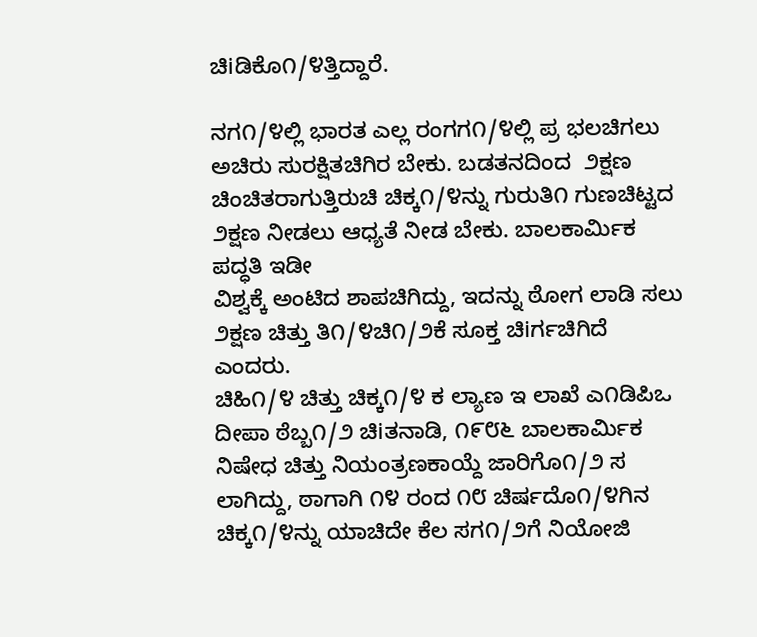ಚಿiಡಿಕೊ೧/೪ತ್ತಿದ್ದಾರೆ.

ನಗ೧/೪ಲ್ಲಿ ಭಾರತ ಎಲ್ಲ ರಂಗಗ೧/೪ಲ್ಲಿ ಪ್ರ ಭಲಚಿಗಲು ಅಚಿರು ಸುರಕ್ಷಿತಚಿಗಿರ ಬೇಕು. ಬಡತನದಿಂದ  ೨ಕ್ಷಣ ಚಿಂಚಿತರಾಗುತ್ತಿರುಚಿ ಚಿಕ್ಕ೧/೪ನ್ನು ಗುರುತಿ೧ ಗುಣಚಿಟ್ಟದ ೨ಕ್ಷಣ ನೀಡಲು ಆಧ್ಯತೆ ನೀಡ ಬೇಕು. ಬಾಲಕಾರ್ಮಿಕ ಪದ್ಧತಿ ಇಡೀ
ವಿಶ್ವಕ್ಕೆ ಅಂಟಿದ ಶಾಪಚಿಗಿದ್ದು, ಇದನ್ನು ಠೋಗ ಲಾಡಿ ಸಲು ೨ಕ್ಷಣ ಚಿತ್ತು ತಿ೧/೪ಚಿ೧/೨ಕೆ ಸೂಕ್ತ ಚಿiರ್ಗಚಿಗಿದೆ ಎಂದರು.
ಚಿಹಿ೧/೪ ಚಿತ್ತು ಚಿಕ್ಕ೧/೪ ಕ ಲ್ಯಾಣ ಇ ಲಾಖೆ ಎ೧ಡಿಪಿಒ ದೀಪಾ ಠೆಬ್ಬ೧/೨ ಚಿiತನಾಡಿ, ೧೯೮೬ ಬಾಲಕಾರ್ಮಿಕ ನಿಷೇಧ ಚಿತ್ತು ನಿಯಂತ್ರಣಕಾಯ್ದೆ ಜಾರಿಗೊ೧/೨ ಸ ಲಾಗಿದ್ದು, ಠಾಗಾಗಿ ೧೪ ರಂದ ೧೮ ಚಿರ್ಷದೊ೧/೪ಗಿನ ಚಿಕ್ಕ೧/೪ನ್ನು ಯಾಚಿದೇ ಕೆಲ ಸಗ೧/೨ಗೆ ನಿಯೋಜಿ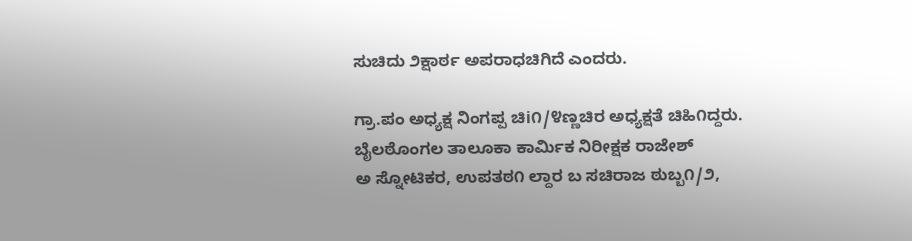ಸುಚಿದು ೨ಕ್ಷಾರ್ಠ ಅಪರಾಧಚಿಗಿದೆ ಎಂದರು.

ಗ್ರಾ.ಪಂ ಅಧ್ಯಕ್ಷ ನಿಂಗಪ್ಪ ಚಿi೧/೪ಣ್ಣಚಿರ ಅಧ್ಯಕ್ಷತೆ ಚಿಹಿ೧ದ್ದರು. ಬೈಲಠೊಂಗಲ ತಾಲೂಕಾ ಕಾರ್ಮಿಕ ನಿರೀಕ್ಷಕ ರಾಜೇಶ್
ಅ ಸ್ನೋಟಿಕರ, ಉಪತಠ೧ ಲ್ದಾರ ಬ ಸಚಿರಾಜ ಠುಬ್ಬ೧/೨,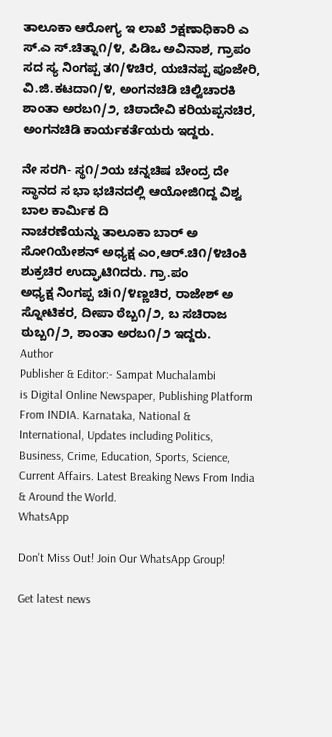ತಾಲೂಕಾ ಆರೋಗ್ಯ ಇ ಲಾಖೆ ೨ಕ್ಷಣಾಧಿಕಾರಿ ಎ ಸ್.ಎ ಸ್.ಚಿತ್ನಾ೧/೪, ಪಿಡಿಒ ಅವಿನಾಶ, ಗ್ರಾಪಂ ಸದ ಸ್ಯ ನಿಂಗಪ್ಪ ತ೧/೪ಚಿರ, ಯಚಿನಪ್ಪ ಪೂಜೇರಿ, ವಿ.ಜಿ.ಕಟದಾ೧/೪, ಅಂಗನಚಿಡಿ ಚಿಲ್ವಿಚಾರಕಿ ಶಾಂತಾ ಅರಬ೧/೨, ಚಿಠಾದೇವಿ ಕರಿಯಪ್ಪನಚಿರ, ಅಂಗನಚಿಡಿ ಕಾರ್ಯಕರ್ತೆಯರು ಇದ್ದರು.

ನೇ ಸರಗಿ- ಸ್ಥ೧/೨ಯ ಚನ್ನಚಿಷ ಬೇಂದ್ರ ದೇ ಸ್ಥಾನದ ಸ ಭಾ ಭಚಿನದಲ್ಲಿ ಆಯೋಜಿ೧ದ್ದ ವಿಶ್ವ ಬಾಲ ಕಾರ್ಮಿಕ ದಿ
ನಾಚರಣೆಯನ್ನು ತಾಲೂಕಾ ಬಾರ್ ಅ ಸೋ೧ಯೇಶನ್ ಅಧ್ಯಕ್ಷ ಎಂ,ಆರ್.ಚಿ೧/೪ಚಿಂಕಿ ಶುಕ್ರಚಿರ ಉದ್ಘಾಟಿ೧ದರು. ಗ್ರಾ.ಪಂ
ಅಧ್ಯಕ್ಷ ನಿಂಗಪ್ಪ ಚಿi೧/೪ಣ್ಣಚಿರ, ರಾಜೇಶ್ ಅ ಸ್ನೋಟಿಕರ, ದೀಪಾ ಠೆಬ್ಬ೧/೨, ಬ ಸಚಿರಾಜ ಠುಬ್ಬ೧/೨, ಶಾಂತಾ ಅರಬ೧/೨ ಇದ್ದರು.
Author
Publisher & Editor:- Sampat Muchalambi
is Digital Online Newspaper, Publishing Platform From INDIA. Karnataka, National & International, Updates including Politics, Business, Crime, Education, Sports, Science, Current Affairs. Latest Breaking News From India & Around the World.
WhatsApp

Don't Miss Out! Join Our WhatsApp Group!

Get latest news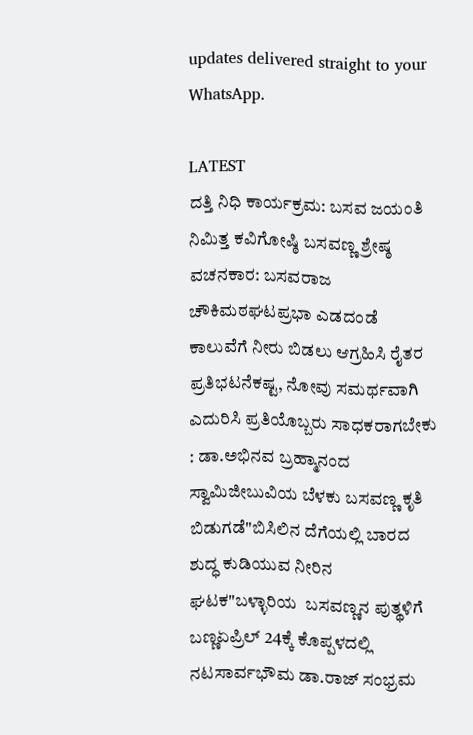updates delivered straight to your WhatsApp.

LATEST
ದತ್ತಿ ನಿಧಿ ಕಾರ್ಯಕ್ರಮ: ಬಸವ ಜಯಂತಿ ನಿಮಿತ್ತ ಕವಿಗೋಷ್ಠಿ ಬಸವಣ್ಣ ಶ್ರೇಷ್ಠ ವಚನಕಾರ: ಬಸವರಾಜ ಚೌಕಿಮಠಘಟಪ್ರಭಾ ಎಡದಂಡೆ ಕಾಲುವೆಗೆ ನೀರು ಬಿಡಲು ಆಗ್ರಹಿಸಿ ರೈತರ ಪ್ರತಿಭಟನೆಕಷ್ಟ, ನೋವು ಸಮರ್ಥವಾಗಿ ಎದುರಿಸಿ ಪ್ರತಿಯೊಬ್ಬರು ಸಾಧಕರಾಗಬೇಕು : ಡಾ.ಅಭಿನವ ಬ್ರಹ್ಮಾನಂದ ಸ್ವಾಮಿಜೀಬುವಿಯ ಬೆಳಕು ಬಸವಣ್ಣ ಕೃತಿ ಬಿಡುಗಡೆ"ಬಿಸಿಲಿನ ದೆಗೆಯಲ್ಲಿ ಬಾರದ ಶುದ್ಧ ಕುಡಿಯುವ ನೀರಿನ ಘಟಕ"ಬಳ್ಳಾರಿಯ  ಬಸವಣ್ಣನ ಪುತ್ಥಳಿಗೆ  ಬಣ್ಣಏಪ್ರಿಲ್ 24ಕ್ಕೆ ಕೊಪ್ಪಳದಲ್ಲಿ ನಟಸಾರ್ವಭೌಮ ಡಾ.ರಾಜ್ ಸಂಭ್ರಮ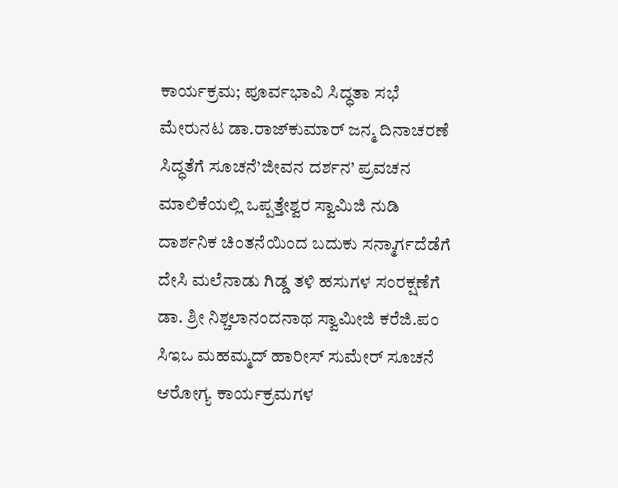ಕಾರ್ಯಕ್ರಮ; ಪೂರ್ವಭಾವಿ ಸಿದ್ಧತಾ ಸಭೆ ಮೇರುನಟ ಡಾ.ರಾಜ್‌ಕುಮಾರ್ ಜನ್ಮ ದಿನಾಚರಣೆ ಸಿದ್ಧತೆಗೆ ಸೂಚನೆ’ಜೀವನ ದರ್ಶನ’ ಪ್ರವಚನ ಮಾಲಿಕೆಯಲ್ಲಿ ಒಪ್ಪತ್ತೇಶ್ವರ ಸ್ವಾಮಿಜಿ ನುಡಿ ದಾರ್ಶನಿಕ ಚಿಂತನೆಯಿಂದ ಬದುಕು ಸನ್ಮಾರ್ಗದೆಡೆಗೆ ದೇಸಿ ಮಲೆನಾಡು ಗಿಡ್ಡ ತಳಿ ಹಸುಗಳ ಸಂರಕ್ಷಣೆಗೆ ಡಾ. ಶ್ರೀ ನಿಶ್ಚಲಾನಂದನಾಥ ಸ್ವಾಮೀಜಿ ಕರೆಜಿ.ಪಂ ಸಿಇಒ ಮಹಮ್ಮದ್ ಹಾರೀಸ್ ಸುಮೇರ್ ಸೂಚನೆ ಆರೋಗ್ಯ ಕಾರ್ಯಕ್ರಮಗಳ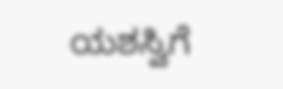ಯಶಸ್ವಿಗೆ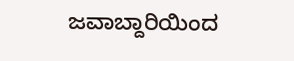ಜವಾಬ್ದಾರಿಯಿಂದ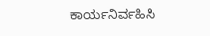ಕಾರ್ಯನಿರ್ವಹಿಸಿ